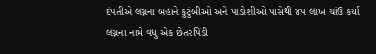દંપતીએ લગ્નના બહાને કુટુંબીઓ અને પાડોશીઓ પાસેથી ૪૫ લાખ ચાંઉ કર્યા
લગ્નના નામે વધુ એક છેતરપિંડી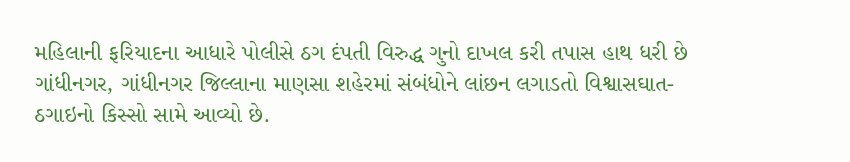મહિલાની ફરિયાદના આધારે પોલીસે ઠગ દંપતી વિરુદ્ધ ગુનો દાખલ કરી તપાસ હાથ ધરી છે
ગાંધીનગર, ગાંધીનગર જિલ્લાના માણસા શહેરમાં સંબંધોને લાંછન લગાડતો વિશ્વાસઘાત-ઠગાઇનો કિસ્સો સામે આવ્યો છે.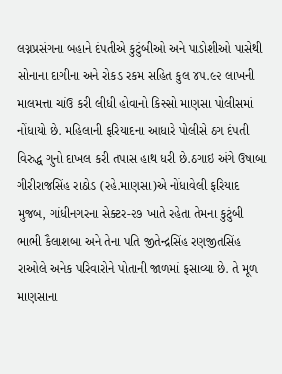લગ્નપ્રસંગના બહાને દંપતીએ કુટુંબીઓ અને પાડોશીઓ પાસેથી સોનાના દાગીના અને રોકડ રકમ સહિત કુલ ૪૫.૯૨ લાખની માલમત્તા ચાંઉ કરી લીધી હોવાનો કિસ્સો માણસા પોલીસમાં નોંધાયો છે. મહિલાની ફરિયાદના આધારે પોલીસે ઠગ દંપતી વિરુદ્ધ ગુનો દાખલ કરી તપાસ હાથ ધરી છે.ઠગાઇ અંગે ઉષાબા ગીરીરાજસિંહ રાઠોડ (રહે.માણસા)એ નોંધાવેલી ફરિયાદ મુજબ, ગાંધીનગરના સેક્ટર-૨૭ ખાતે રહેતા તેમના કુટુંબી ભાભી કૈલાશબા અને તેના પતિ જીતેન્દ્રસિંહ રણજીતસિંહ રાઓલે અનેક પરિવારોને પોતાની જાળમાં ફસાવ્યા છે. તે મૂળ માણસાના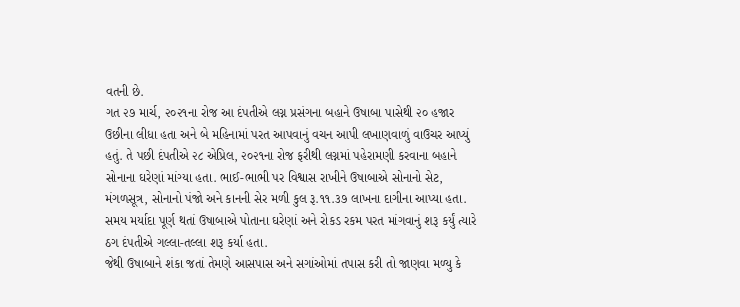વતની છે.
ગત ૨૭ માર્ચ, ૨૦૨૧ના રોજ આ દંપતીએ લગ્ન પ્રસંગના બહાને ઉષાબા પાસેથી ૨૦ હજાર ઉછીના લીધા હતા અને બે મહિનામાં પરત આપવાનું વચન આપી લખાણવાળું વાઉચર આપ્યું હતું. તે પછી દંપતીએ ૨૮ એપ્રિલ, ૨૦૨૧ના રોજ ફરીથી લગ્નમાં પહેરામણી કરવાના બહાને સોનાના ઘરેણાં માંગ્યા હતા. ભાઈ-ભાભી પર વિશ્વાસ રાખીને ઉષાબાએ સોનાનો સેટ, મંગળસૂત્ર, સોનાનો પંજો અને કાનની સેર મળી કુલ રૂ.૧૧.૩૭ લાખના દાગીના આપ્યા હતા. સમય મર્યાદા પૂર્ણ થતાં ઉષાબાએ પોતાના ઘરેણાં અને રોકડ રકમ પરત માંગવાનું શરૂ કર્યું ત્યારે ઠગ દંપતીએ ગલ્લા-તલ્લા શરૂ કર્યા હતા.
જેથી ઉષાબાને શંકા જતાં તેમણે આસપાસ અને સગાંઓમાં તપાસ કરી તો જાણવા મળ્યુ કે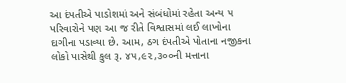આ દંપતીએ પાડોશમાં અને સંબંધોમાં રહેતા અન્ય ૫ પરિવારોને પણ આ જ રીતે વિશ્વાસમાં લઈ લાખોના દાગીના પડાવ્યા છે. આમ, ઠગ દંપતીએ પોતાના નજીકના લોકો પાસેથી કુલ રૂ. ૪૫,૯૨,૩૦૦ની મત્તાના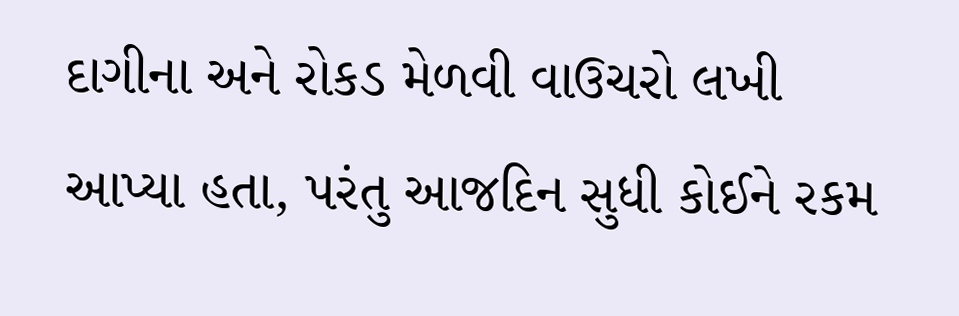દાગીના અને રોકડ મેળવી વાઉચરો લખી આપ્યા હતા, પરંતુ આજદિન સુધી કોઈને રકમ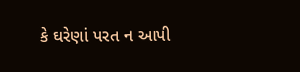કે ઘરેણાં પરત ન આપી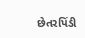છેતરપિંડી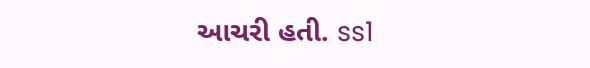આચરી હતી. ss1